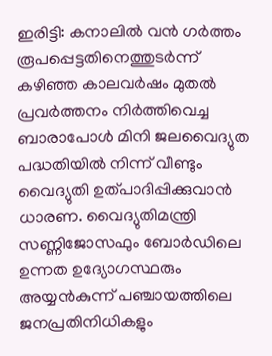ഇരിട്ടി: കനാലിൽ വൻ ഗർത്തം രൂപപ്പെട്ടതിനെത്തുടർന്ന് കഴിഞ്ഞ കാലവർഷം മുതൽ പ്രവർത്തനം നിർത്തിവെച്ച ബാരാപോൾ മിനി ജലവൈദ്യുത പദ്ധതിയിൽ നിന്ന് വീണ്ടും വൈദ്യുതി ഉത്പാദിപ്പിക്കുവാൻ ധാരണ. വൈദ്യുതിമന്ത്രി സണ്ണിജോസഫും ബോർഡിലെ ഉന്നത ഉദ്യോഗസ്ഥരും അയ്യൻകുന്ന് പഞ്ചായത്തിലെ ജനപ്രതിനിധികളും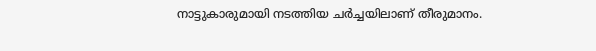നാട്ടുകാരുമായി നടത്തിയ ചർച്ചയിലാണ് തീരുമാനം.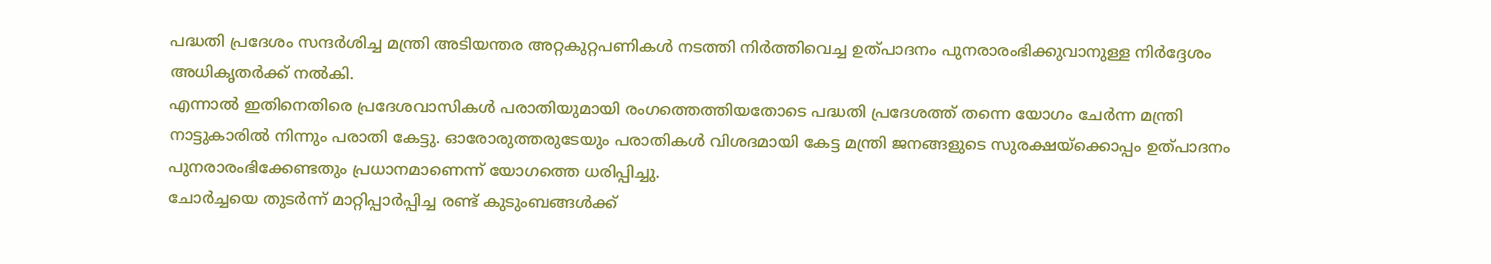പദ്ധതി പ്രദേശം സന്ദർശിച്ച മന്ത്രി അടിയന്തര അറ്റകുറ്റപണികൾ നടത്തി നിർത്തിവെച്ച ഉത്പാദനം പുനരാരംഭിക്കുവാനുള്ള നിർദ്ദേശം അധികൃതർക്ക് നൽകി.
എന്നാൽ ഇതിനെതിരെ പ്രദേശവാസികൾ പരാതിയുമായി രംഗത്തെത്തിയതോടെ പദ്ധതി പ്രദേശത്ത് തന്നെ യോഗം ചേർന്ന മന്ത്രി നാട്ടുകാരിൽ നിന്നും പരാതി കേട്ടു. ഓരോരുത്തരുടേയും പരാതികൾ വിശദമായി കേട്ട മന്ത്രി ജനങ്ങളുടെ സുരക്ഷയ്ക്കൊപ്പം ഉത്പാദനം പുനരാരംഭിക്കേണ്ടതും പ്രധാനമാണെന്ന് യോഗത്തെ ധരിപ്പിച്ചു.
ചോർച്ചയെ തുടർന്ന് മാറ്റിപ്പാർപ്പിച്ച രണ്ട് കുടുംബങ്ങൾക്ക്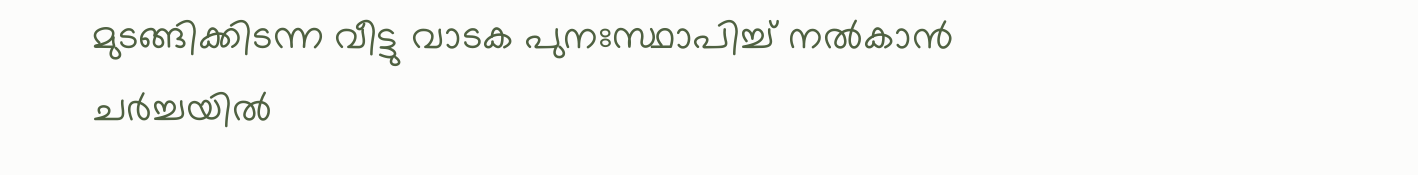മുടങ്ങിക്കിടന്ന വീട്ടു വാടക പുനഃസ്ഥാപിച്ച് നൽകാൻ ചർച്ചയിൽ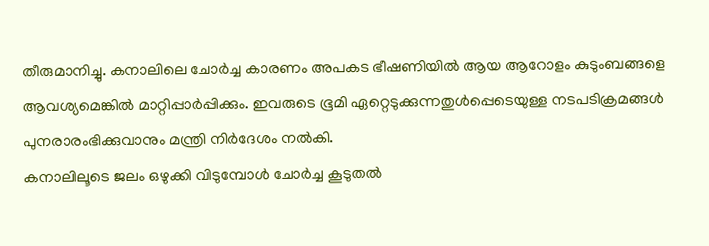തീരുമാനിച്ചു. കനാലിലെ ചോർച്ച കാരണം അപകട ഭീഷണിയിൽ ആയ ആറോളം കുടുംബങ്ങളെ ആവശ്യമെങ്കിൽ മാറ്റിപ്പാർപ്പിക്കും. ഇവരുടെ ഭൂമി ഏറ്റെടുക്കുന്നതുൾപ്പെടെയുള്ള നടപടിക്രമങ്ങൾ പുനരാരംഭിക്കുവാനും മന്ത്രി നിർദേശം നൽകി.
കനാലിലൂടെ ജലം ഒഴുക്കി വിടുമ്പോൾ ചോർച്ച കൂടുതൽ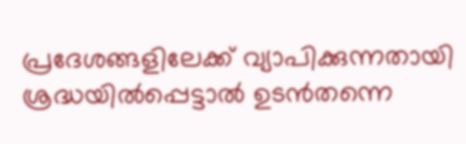പ്രദേശങ്ങളിലേക്ക് വ്യാപിക്കുന്നതായി ശ്രദ്ധയിൽപ്പെട്ടാൽ ഉടൻതന്നെ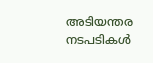അടിയന്തര നടപടികൾ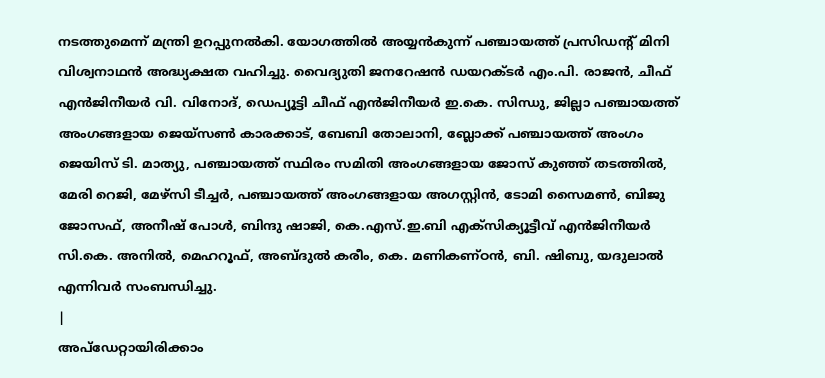നടത്തുമെന്ന് മന്ത്രി ഉറപ്പുനൽകി. യോഗത്തിൽ അയ്യൻകുന്ന് പഞ്ചായത്ത് പ്രസിഡന്റ് മിനി വിശ്വനാഥൻ അദ്ധ്യക്ഷത വഹിച്ചു. വൈദ്യുതി ജനറേഷൻ ഡയറക്ടർ എം.പി. രാജൻ, ചീഫ് എൻജിനീയർ വി. വിനോദ്, ഡെപ്യൂട്ടി ചീഫ് എൻജിനീയർ ഇ.കെ. സിന്ധു, ജില്ലാ പഞ്ചായത്ത് അംഗങ്ങളായ ജെയ്സൺ കാരക്കാട്, ബേബി തോലാനി, ബ്ലോക്ക് പഞ്ചായത്ത് അംഗം ജെയിസ് ടി. മാത്യു, പഞ്ചായത്ത് സ്ഥിരം സമിതി അംഗങ്ങളായ ജോസ് കുഞ്ഞ് തടത്തിൽ, മേരി റെജി, മേഴ്സി ടീച്ചർ, പഞ്ചായത്ത് അംഗങ്ങളായ അഗസ്റ്റിൻ, ടോമി സൈമൺ, ബിജു ജോസഫ്, അനീഷ് പോൾ, ബിന്ദു ഷാജി, കെ.എസ്.ഇ.ബി എക്സിക്യൂട്ടീവ് എൻജിനീയർ സി.കെ. അനിൽ, മെഹറൂഫ്, അബ്ദുൽ കരീം, കെ. മണികണ്ഠൻ, ബി. ഷിബു, യദുലാൽ എന്നിവർ സംബന്ധിച്ചു.
|
അപ്ഡേറ്റായിരിക്കാം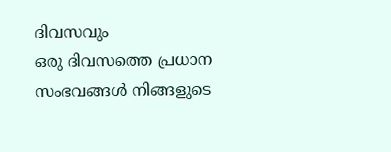ദിവസവും
ഒരു ദിവസത്തെ പ്രധാന സംഭവങ്ങൾ നിങ്ങളുടെ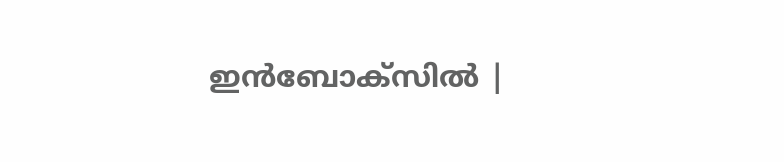ഇൻബോക്സിൽ |